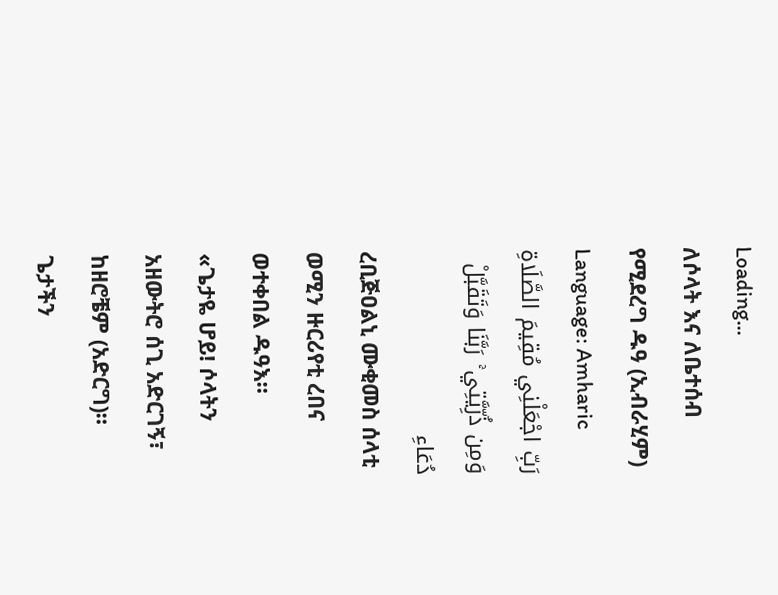Loading...
ለሶላት እና ለቤተሰብ የሚደረግ ዱዓ (ኢብራሂም)
Language: Amharic
رَبِّ اجْعَلْنِي مُقِيمَ الصَّلَاةِ وَمِن ذُرِّيَّتِي ۚ رَبَّنَا وَتَقَبَّلْ دُعَاءِ
ረቢጅዐልኒ ሙቂመስ ሰላቲ ወሚን ዙርሪየቲ ረበና ወተቀበል ዱዓእ።
«ጌታዬ ሆይ! ሶላትን አዘውትሮ ሰጊ አድርገኝ፣ ከዘሮቼም (አድርግ)። ጌታችን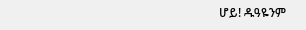ሆይ! ዱዓዬንም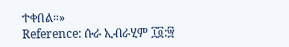ተቀበል።»
Reference: ሱራ ኢብራሂም ፲፬:፵